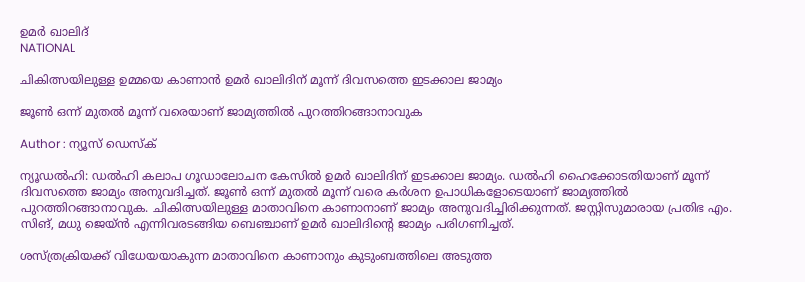ഉമർ ഖാലിദ്
NATIONAL

ചികിത്സയിലുള്ള ഉമ്മയെ കാണാന്‍ ഉമര്‍ ഖാലിദിന് മൂന്ന് ദിവസത്തെ ഇടക്കാല ജാമ്യം

ജൂണ്‍ ഒന്ന് മുതല്‍ മൂന്ന് വരെയാണ് ജാമ്യത്തില്‍ പുറത്തിറങ്ങാനാവുക

Author : ന്യൂസ് ഡെസ്ക്

ന്യൂഡൽഹി: ഡൽഹി കലാപ ഗൂഡാലോചന കേസിൽ ഉമർ ഖാലിദിന് ഇടക്കാല ജാമ്യം. ഡൽഹി ഹൈക്കോടതിയാണ് മൂന്ന് ദിവസത്തെ ജാമ്യം അനുവദിച്ചത്. ജൂണ്‍ ഒന്ന് മുതല്‍ മൂന്ന് വരെ കർശന ഉപാധികളോടെയാണ് ജാമ്യത്തില്‍ പുറത്തിറങ്ങാനാവുക. ചികിത്സയിലുള്ള മാതാവിനെ കാണാനാണ് ജാമ്യം അനുവദിച്ചിരിക്കുന്നത്. ജസ്റ്റിസുമാരായ പ്രതിഭ എം. സിങ്, മധു ജെയ്ൻ എന്നിവരടങ്ങിയ ബെഞ്ചാണ് ഉമർ ഖാലിദിൻ്റെ ജാമ്യം പരിഗണിച്ചത്.

ശസ്ത്രക്രിയക്ക് വിധേയയാകുന്ന മാതാവിനെ കാണാനും കുടുംബത്തിലെ അടുത്ത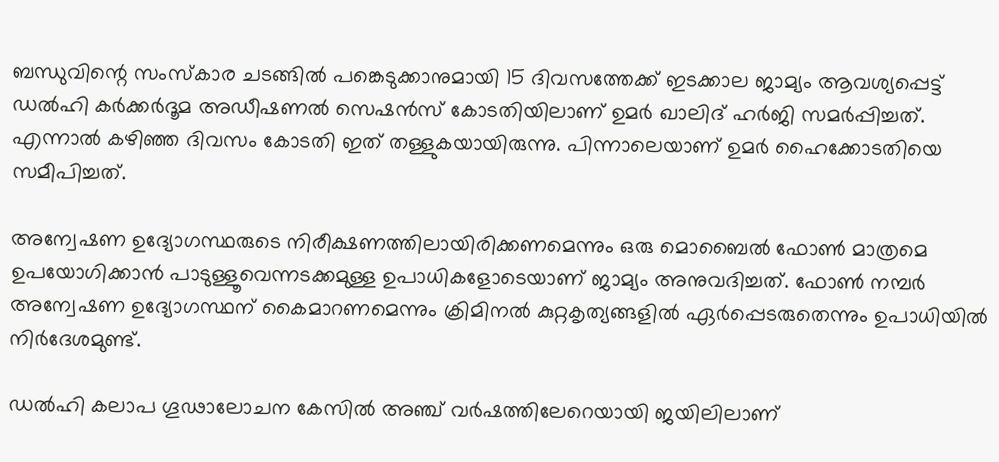ബന്ധുവിന്റെ സംസ്കാര ചടങ്ങിൽ പങ്കെടുക്കാനുമായി 15 ദിവസത്തേക്ക് ഇടക്കാല ജാമ്യം ആവശ്യപ്പെട്ട് ഡല്‍ഹി കര്‍ക്കര്‍ദൂമ അഡീഷണല്‍ സെഷന്‍സ് കോടതിയിലാണ് ഉമർ ഖാലിദ് ഹർജി സമർപ്പിച്ചത്. എന്നാൽ കഴിഞ്ഞ ദിവസം കോടതി ഇത് തള്ളുകയായിരുന്നു. പിന്നാലെയാണ് ഉമര്‍ ഹൈക്കോടതിയെ സമീപിച്ചത്.

അന്വേഷണ ഉദ്യോഗസ്ഥരുടെ നിരീക്ഷണത്തിലായിരിക്കണമെന്നും ഒരു മൊബൈല്‍ ഫോണ്‍ മാത്രമെ ഉപയോഗിക്കാന്‍ പാടുള്ളൂവെന്നടക്കമുള്ള ഉപാധികളോടെയാണ് ജാമ്യം അനുവദിച്ചത്. ഫോണ്‍ നമ്പര്‍ അന്വേഷണ ഉദ്യോഗസ്ഥന് കൈമാറണമെന്നും ക്രിമിനല്‍ കുറ്റകൃത്യങ്ങളില്‍ ഏര്‍പ്പെടരുതെന്നും ഉപാധിയിൽ നിർദേശമുണ്ട്.

ഡല്‍ഹി കലാപ ഗൂഢാലോചന കേസില്‍ അഞ്ച് വര്‍ഷത്തിലേറെയായി ജയിലിലാണ്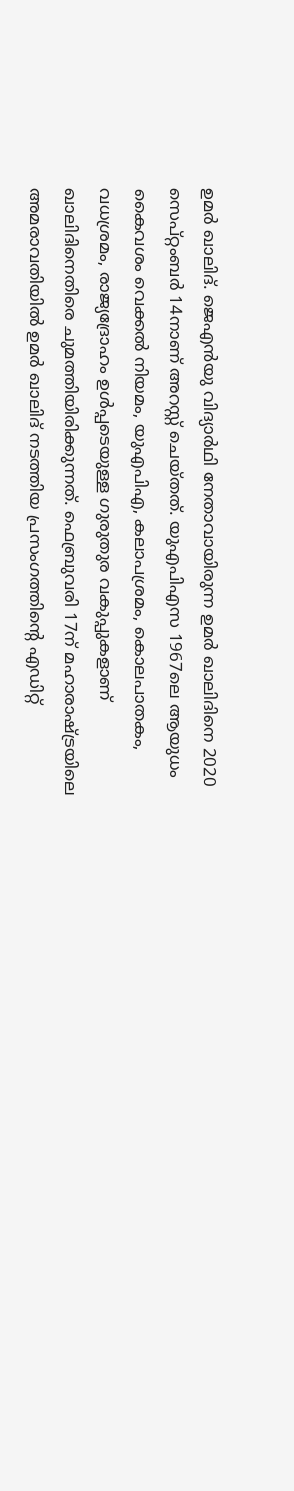ഉമര്‍ ഖാലിദ്. ജെഎൻയു വിദ്യാർഥി നേതാവായിരുന്ന ഉമർ ഖാലിദിനെ 2020 സെപ്റ്റംബർ 14നാണ് അറസ്റ്റ് ചെയ്തത്. യുഎപിഎസ 1967ലെ ആയുധം കൈവശം വെക്കല്‍ നിയമം, യുഎപിഎ, കലാപശ്രമം, കൊലപാതകം, വധശ്രമം, രാജ്യദ്രോഹം ഉൾപ്പടെയുള്ള ഗുരുതുര വകുപ്പുകളാണ് ഖാലിദിനെതിരെ ചുമത്തിയിരിക്കുന്നത്. ഫെബ്രുവരി 17ന് മഹാരാഷ്ട്രയിലെ അമരാവതിയില്‍ ഉമര്‍ ഖാലിദ് നടത്തിയ പ്രസംഗത്തിന്റെ എഡിറ്റ്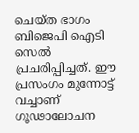ചെയ്ത ഭാഗം ബിജെപി ഐടി സെൽ പ്രചരിപ്പിച്ചത്. ഈ പ്രസംഗം മുന്നോട്ട് വച്ചാണ് ഗൂഢാലോചന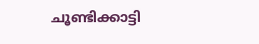ചൂണ്ടിക്കാട്ടി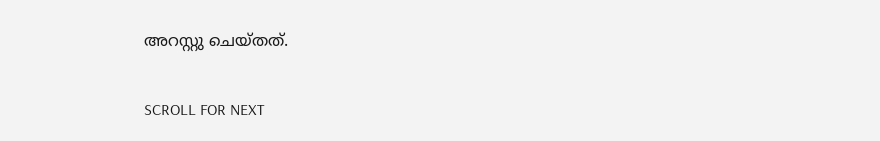അറസ്റ്റു ചെയ്തത്.

SCROLL FOR NEXT